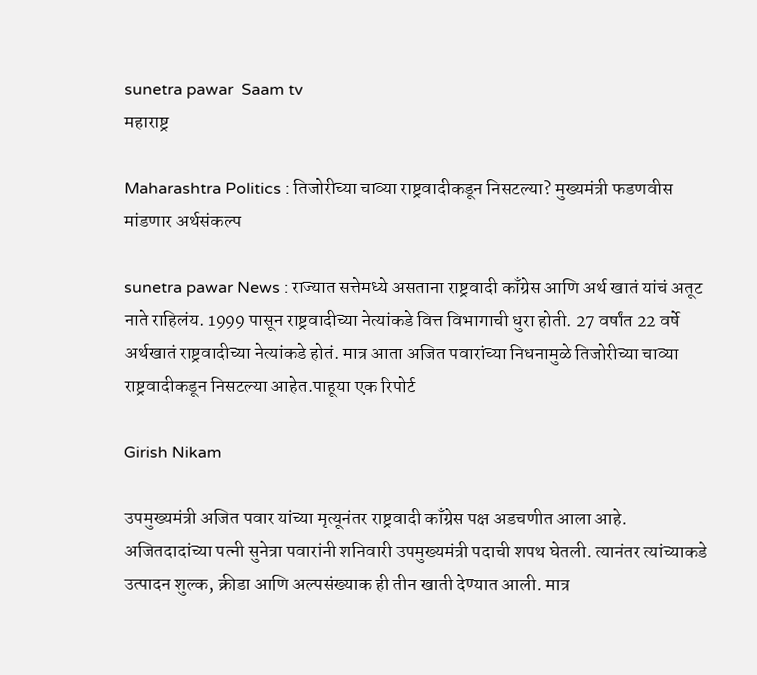sunetra pawar  Saam tv
महाराष्ट्र

Maharashtra Politics : तिजोरीच्या चाव्या राष्ट्रवादीकडून निसटल्या? मुख्यमंत्री फडणवीस मांडणार अर्थसंकल्प

sunetra pawar News : राज्यात सत्तेमध्ये असताना राष्ट्रवादी काँग्रेस आणि अर्थ खातं यांचं अतूट नाते राहिलंय. 1999 पासून राष्ट्रवादीच्या नेत्यांकडे वित्त विभागाची धुरा होती. 27 वर्षांत 22 वर्षे अर्थखातं राष्ट्रवादीच्या नेत्यांकडे होतं. मात्र आता अजित पवारांच्या निधनामुळे तिजोरीच्या चाव्या राष्ट्रवादीकडून निसटल्या आहेत.पाहूया एक रिपोर्ट

Girish Nikam

उपमुख्यमंत्री अजित पवार यांच्या मृत्यूनंतर राष्ट्रवादी काँग्रेस पक्ष अडचणीत आला आहे. अजितदादांच्या पत्नी सुनेत्रा पवारांनी शनिवारी उपमुख्यमंत्री पदाची शपथ घेतली. त्यानंतर त्यांच्याकडे उत्पादन शुल्क, क्रीडा आणि अल्पसंख्याक ही तीन खाती देण्यात आली. मात्र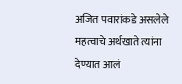अजित पवारांकडे असलेले महत्वाचे अर्थखाते त्यांना देण्यात आलं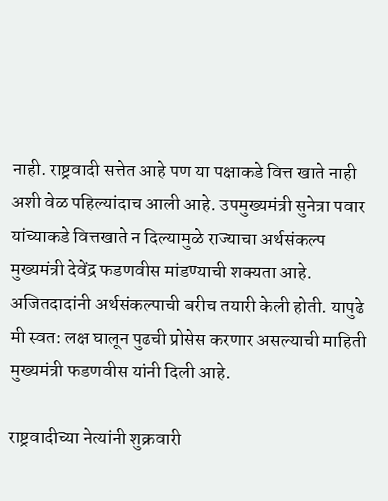नाही. राष्ट्रवादी सत्तेत आहे पण या पक्षाकडे वित्त खाते नाही अशी वेळ पहिल्यांदाच आली आहे. उपमुख्यमंत्री सुनेत्रा पवार यांच्याकडे वित्तखाते न दिल्यामुळे राज्याचा अर्थसंकल्प मुख्यमंत्री देवेंद्र फडणवीस मांडण्याची शक्यता आहे. अजितदादांनी अर्थसंकल्पाची बरीच तयारी केली होती. यापुढे मी स्वत: लक्ष घालून पुढची प्रोसेस करणार असल्याची माहिती मुख्यमंत्री फडणवीस यांनी दिली आहे.

राष्ट्रवादीच्या नेत्यांनी शुक्रवारी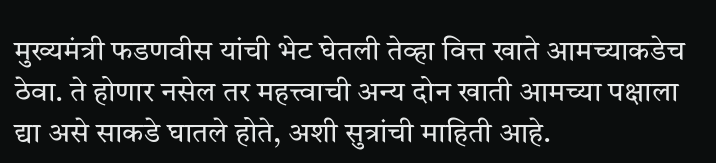मुख्यमंत्री फडणवीस यांची भेट घेतली तेव्हा वित्त खाते आमच्याकडेच ठेवा. ते होणार नसेल तर महत्त्वाची अन्य दोन खाती आमच्या पक्षाला द्या असे साकडे घातले होते, अशी सुत्रांची माहिती आहे.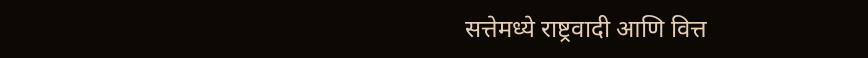सत्तेमध्ये राष्ट्रवादी आणि वित्त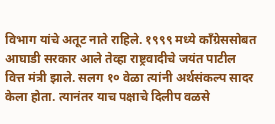विभाग यांचे अतूट नाते राहिले. १९९९ मध्ये काँग्रेससोबत आघाडी सरकार आले तेव्हा राष्ट्रवादीचे जयंत पाटील वित्त मंत्री झाले. सलग १० वेळा त्यांनी अर्थसंकल्प सादर केला होता. त्यानंतर याच पक्षाचे दिलीप वळसे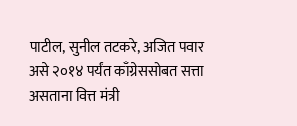पाटील, सुनील तटकरे, अजित पवार असे २०१४ पर्यंत काँग्रेससोबत सत्ता असताना वित्त मंत्री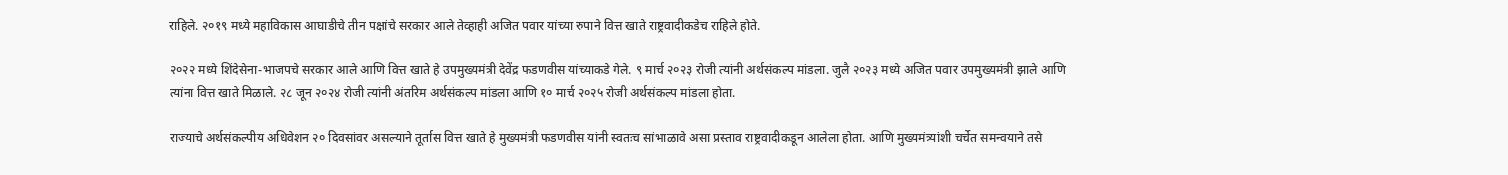राहिले. २०१९ मध्ये महाविकास आघाडीचे तीन पक्षांचे सरकार आले तेव्हाही अजित पवार यांच्या रुपाने वित्त खाते राष्ट्रवादीकडेच राहिले होते.

२०२२ मध्ये शिंदेसेना-भाजपचे सरकार आले आणि वित्त खाते हे उपमुख्यमंत्री देवेंद्र फडणवीस यांच्याकडे गेले. ९ मार्च २०२३ रोजी त्यांनी अर्थसंकल्प मांडला. जुलै २०२३ मध्ये अजित पवार उपमुख्यमंत्री झाले आणि त्यांना वित्त खाते मिळाले. २८ जून २०२४ रोजी त्यांनी अंतरिम अर्थसंकल्प मांडला आणि १० मार्च २०२५ रोजी अर्थसंकल्प मांडला होता.

राज्याचे अर्थसंकल्पीय अधिवेशन २० दिवसांवर असल्याने तूर्तास वित्त खाते हे मुख्यमंत्री फडणवीस यांनी स्वतःच सांभाळावे असा प्रस्ताव राष्ट्रवादीकडून आलेला होता. आणि मुख्यमंत्र्यांशी चर्चेत समन्वयाने तसे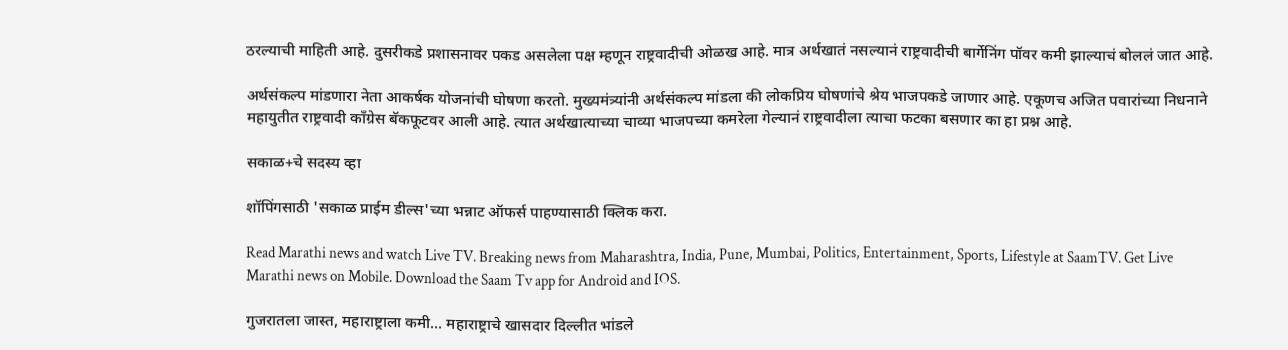ठरल्याची माहिती आहे. दुसरीकडे प्रशासनावर पकड असलेला पक्ष म्हणून राष्ट्रवादीची ओळख आहे. मात्र अर्थखातं नसल्यानं राष्ट्रवादीची बार्गेनिंग पॉवर कमी झाल्याचं बोललं जात आहे.

अर्थसंकल्प मांडणारा नेता आकर्षक योजनांची घोषणा करतो. मुख्यमंत्र्यांनी अर्थसंकल्प मांडला की लोकप्रिय घोषणांचे श्रेय भाजपकडे जाणार आहे. एकूणच अजित पवारांच्या निधनाने महायुतीत राष्ट्रवादी काँग्रेस बॅकफूटवर आली आहे. त्यात अर्थखात्याच्या चाव्या भाजपच्या कमरेला गेल्यानं राष्ट्रवादीला त्याचा फटका बसणार का हा प्रश्न आहे.

सकाळ+चे सदस्य व्हा

शॉपिंगसाठी 'सकाळ प्राईम डील्स'च्या भन्नाट ऑफर्स पाहण्यासाठी क्लिक करा.

Read Marathi news and watch Live TV. Breaking news from Maharashtra, India, Pune, Mumbai, Politics, Entertainment, Sports, Lifestyle at SaamTV. Get Live Marathi news on Mobile. Download the Saam Tv app for Android and IOS.

गुजरातला जास्त, महाराष्ट्राला कमी... महाराष्ट्राचे खासदार दिल्लीत भांडले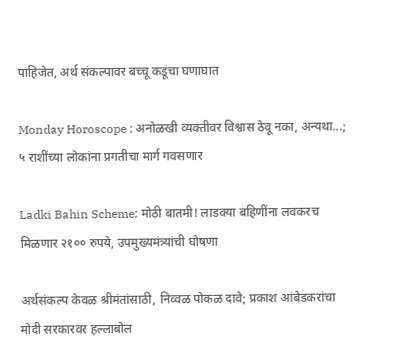पाहिजेत, अर्थ संकल्पावर बच्चू कडूंचा घणाघात

Monday Horoscope : अनोळखी व्यक्तीवर विश्वास ठेवू नका, अन्यथा...; ५ राशींच्या लोकांना प्रगतीचा मार्ग गवसणार

Ladki Bahin Scheme: मोठी बातमी! लाडक्या बहिणींना लवकरच मिळणार २१०० रुपये, उपमुख्यमंत्र्यांची घोषणा

अर्थसंकल्प केवळ श्रीमंतांसाठी, निव्वळ पोकळ दावे; प्रकाश आंबेडकरांचा मोदी सरकारवर हल्लाबोल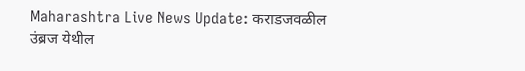Maharashtra Live News Update: कराडजवळील उंब्रज येथील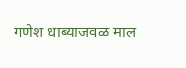गणेश धाब्याजवळ माल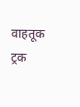वाहतूक ट्रक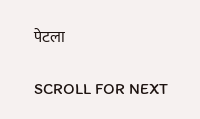पेटला

SCROLL FOR NEXT